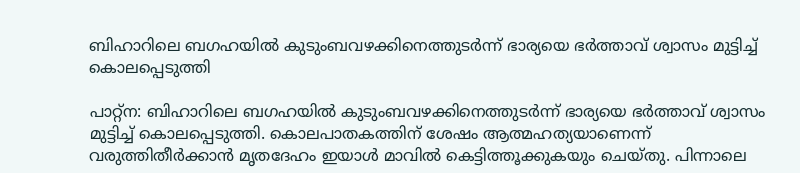ബിഹാറിലെ ബഗഹയിൽ കുടുംബവഴക്കിനെത്തുടർന്ന് ഭാര്യയെ ഭർത്താവ് ശ്വാസം മുട്ടിച്ച് കൊലപ്പെടുത്തി

പാറ്റ്ന: ബിഹാറിലെ ബഗഹയിൽ കുടുംബവഴക്കിനെത്തുടർന്ന് ഭാര്യയെ ഭർത്താവ് ശ്വാസം മുട്ടിച്ച് കൊലപ്പെടുത്തി. കൊലപാതകത്തിന് ശേഷം ആത്മഹത്യയാണെന്ന് വരുത്തിതീർക്കാൻ മൃതദേഹം ഇയാൾ മാവില്‍ കെട്ടിത്തൂക്കുകയും ചെയ്തു. പിന്നാലെ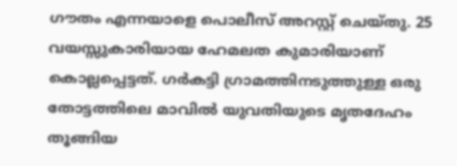ഗൗതം എന്നയാളെ പൊലീസ് അറസ്റ്റ് ചെയ്തു. 25 വയസ്സുകാരിയായ ഹേമലത കുമാരിയാണ് കൊല്ലപ്പെട്ടത്. ഗർകട്ടി ഗ്രാമത്തിനടുത്തുള്ള ഒരു തോട്ടത്തിലെ മാവിൽ യുവതിയുടെ മൃതദേഹം തൂങ്ങിയ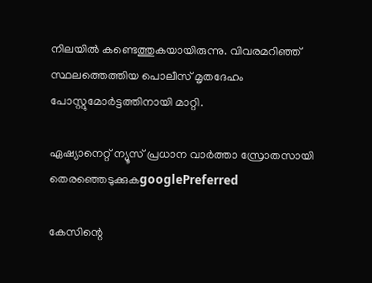നിലയിൽ കണ്ടെത്തുകയായിരുന്നു. വിവരമറിഞ്ഞ് സ്ഥലത്തെത്തിയ പൊലീസ് മൃതദേഹം പോസ്റ്റുമോർട്ടത്തിനായി മാറ്റി.

ഏഷ്യാനെറ്റ് ന്യൂസ് പ്രധാന വാർത്താ സ്രോതസായി തെരഞ്ഞെടുക്കുകgooglePreferred

കേസിന്റെ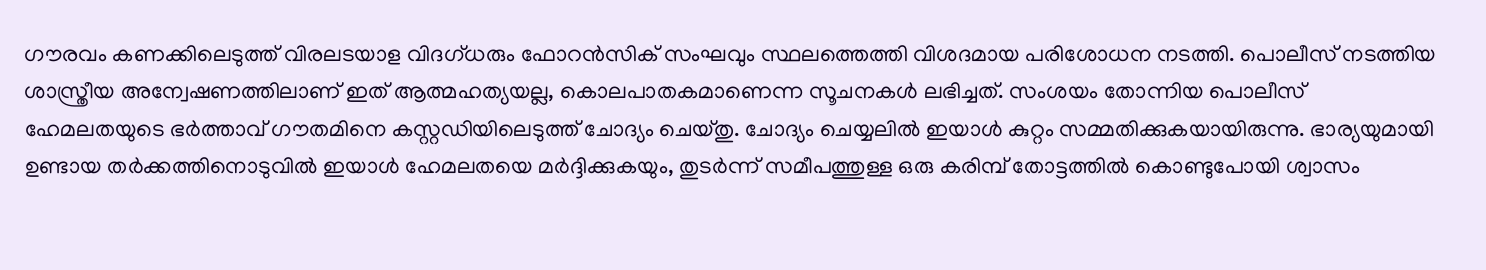ഗൗരവം കണക്കിലെടുത്ത് വിരലടയാള വിദഗ്ധരും ഫോറൻസിക് സംഘവും സ്ഥലത്തെത്തി വിശദമായ പരിശോധന നടത്തി. പൊലീസ് നടത്തിയ ശാസ്ത്രീയ അന്വേഷണത്തിലാണ് ഇത് ആത്മഹത്യയല്ല, കൊലപാതകമാണെന്ന സൂചനകൾ ലഭിച്ചത്. സംശയം തോന്നിയ പൊലീസ് ഹേമലതയുടെ ഭർത്താവ് ഗൗതമിനെ കസ്റ്റഡിയിലെടുത്ത് ചോദ്യം ചെയ്തു. ചോദ്യം ചെയ്യലിൽ ഇയാൾ കുറ്റം സമ്മതിക്കുകയായിരുന്നു. ഭാര്യയുമായി ഉണ്ടായ തർക്കത്തിനൊടുവിൽ ഇയാൾ ഹേമലതയെ മർദ്ദിക്കുകയും, തുടർന്ന് സമീപത്തുള്ള ഒരു കരിമ്പ് തോട്ടത്തിൽ കൊണ്ടുപോയി ശ്വാസം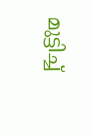മുട്ടിച്ച്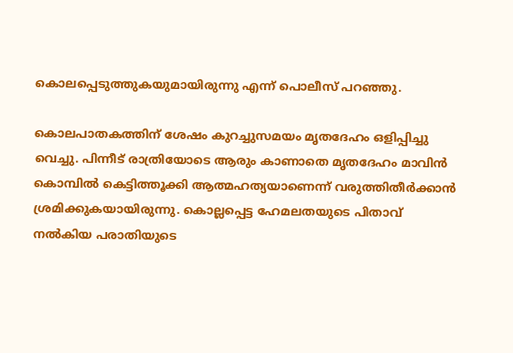കൊലപ്പെടുത്തുകയുമായിരുന്നു എന്ന് പൊലീസ് പറഞ്ഞു.

കൊലപാതകത്തിന് ശേഷം കുറച്ചുസമയം മൃതദേഹം ഒളിപ്പിച്ചു വെച്ചു. പിന്നീട് രാത്രിയോടെ ആരും കാണാതെ മൃതദേഹം മാവിൻ കൊമ്പിൽ കെട്ടിത്തൂക്കി ആത്മഹത്യയാണെന്ന് വരുത്തിതീർക്കാൻ ശ്രമിക്കുകയായിരുന്നു. കൊല്ലപ്പെട്ട ഹേമലതയുടെ പിതാവ് നൽകിയ പരാതിയുടെ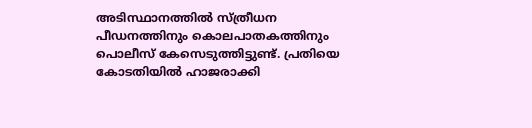അടിസ്ഥാനത്തിൽ സ്ത്രീധന പീഡനത്തിനും കൊലപാതകത്തിനും പൊലീസ് കേസെടുത്തിട്ടുണ്ട്. പ്രതിയെ കോടതിയിൽ ഹാജരാക്കി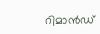റിമാൻഡ്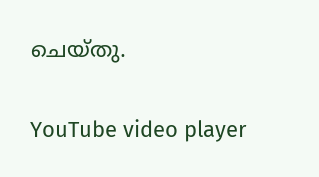ചെയ്തു.

YouTube video player